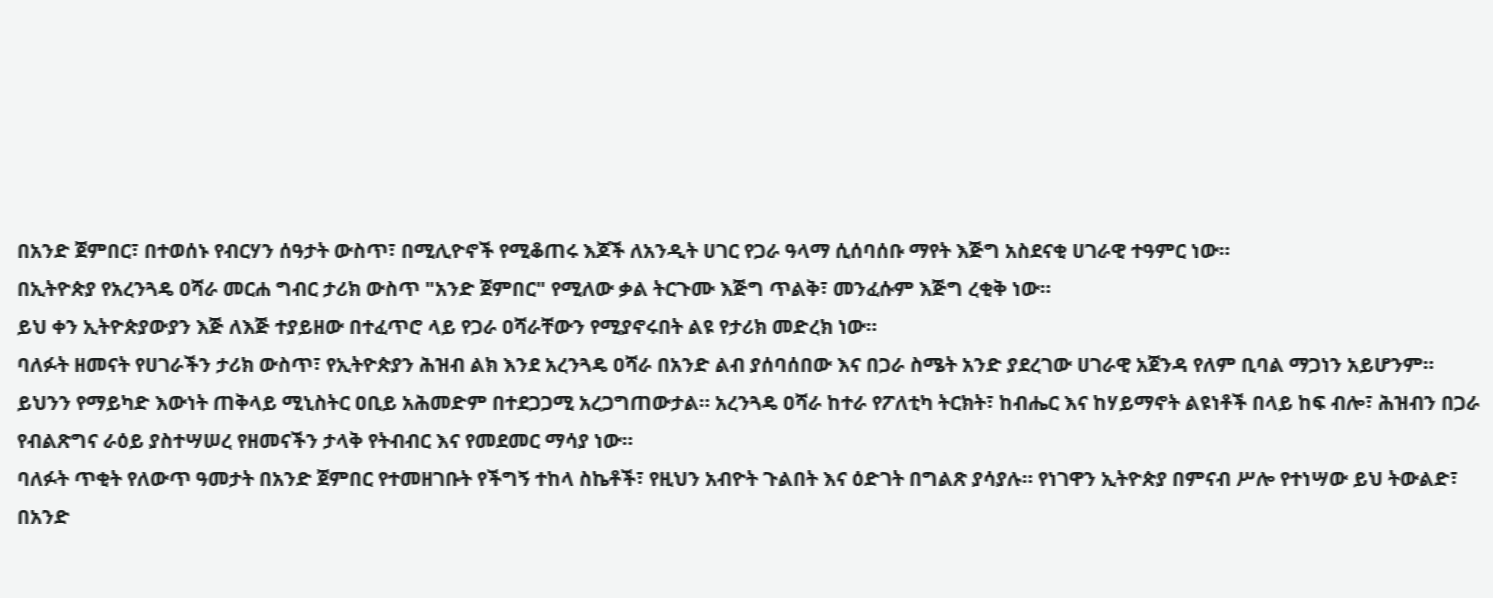በአንድ ጀምበር፣ በተወሰኑ የብርሃን ሰዓታት ውስጥ፣ በሚሊዮኖች የሚቆጠሩ እጆች ለአንዲት ሀገር የጋራ ዓላማ ሲሰባሰቡ ማየት እጅግ አስደናቂ ሀገራዊ ተዓምር ነው።
በኢትዮጵያ የአረንጓዴ ዐሻራ መርሐ ግብር ታሪክ ውስጥ "አንድ ጀምበር" የሚለው ቃል ትርጉሙ እጅግ ጥልቅ፣ መንፈሱም እጅግ ረቂቅ ነው።
ይህ ቀን ኢትዮጵያውያን እጅ ለእጅ ተያይዘው በተፈጥሮ ላይ የጋራ ዐሻራቸውን የሚያኖሩበት ልዩ የታሪክ መድረክ ነው።
ባለፉት ዘመናት የሀገራችን ታሪክ ውስጥ፣ የኢትዮጵያን ሕዝብ ልክ እንደ አረንጓዴ ዐሻራ በአንድ ልብ ያሰባሰበው እና በጋራ ስሜት አንድ ያደረገው ሀገራዊ አጀንዳ የለም ቢባል ማጋነን አይሆንም።
ይህንን የማይካድ እውነት ጠቅላይ ሚኒስትር ዐቢይ አሕመድም በተደጋጋሚ አረጋግጠውታል። አረንጓዴ ዐሻራ ከተራ የፖለቲካ ትርክት፣ ከብሔር እና ከሃይማኖት ልዩነቶች በላይ ከፍ ብሎ፣ ሕዝብን በጋራ የብልጽግና ራዕይ ያስተሣሠረ የዘመናችን ታላቅ የትብብር እና የመደመር ማሳያ ነው።
ባለፉት ጥቂት የለውጥ ዓመታት በአንድ ጀምበር የተመዘገቡት የችግኝ ተከላ ስኬቶች፣ የዚህን አብዮት ጉልበት እና ዕድገት በግልጽ ያሳያሉ። የነገዋን ኢትዮጵያ በምናብ ሥሎ የተነሣው ይህ ትውልድ፣ በአንድ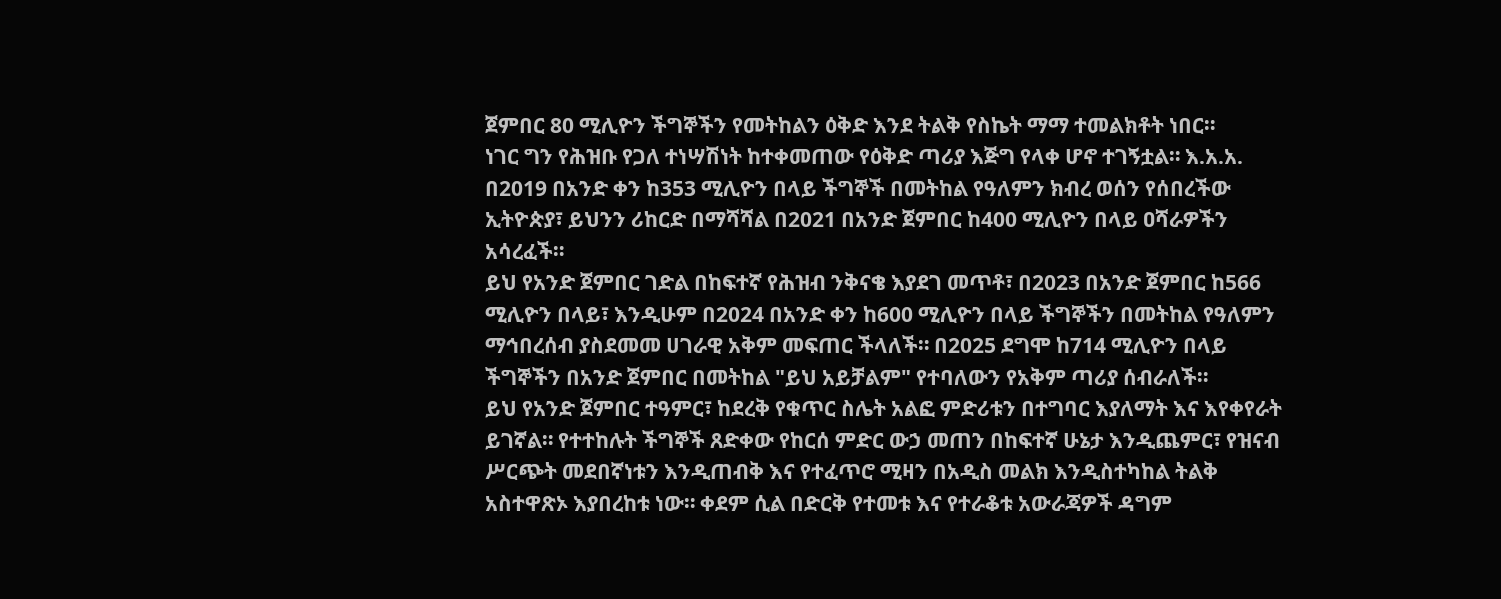ጀምበር 80 ሚሊዮን ችግኞችን የመትከልን ዕቅድ እንደ ትልቅ የስኬት ማማ ተመልክቶት ነበር።
ነገር ግን የሕዝቡ የጋለ ተነሣሽነት ከተቀመጠው የዕቅድ ጣሪያ እጅግ የላቀ ሆኖ ተገኝቷል። እ.አ.አ. በ2019 በአንድ ቀን ከ353 ሚሊዮን በላይ ችግኞች በመትከል የዓለምን ክብረ ወሰን የሰበረችው ኢትዮጵያ፣ ይህንን ሪከርድ በማሻሻል በ2021 በአንድ ጀምበር ከ400 ሚሊዮን በላይ ዐሻራዎችን አሳረፈች።
ይህ የአንድ ጀምበር ገድል በከፍተኛ የሕዝብ ንቅናቄ እያደገ መጥቶ፣ በ2023 በአንድ ጀምበር ከ566 ሚሊዮን በላይ፣ እንዲሁም በ2024 በአንድ ቀን ከ600 ሚሊዮን በላይ ችግኞችን በመትከል የዓለምን ማኅበረሰብ ያስደመመ ሀገራዊ አቅም መፍጠር ችላለች። በ2025 ደግሞ ከ714 ሚሊዮን በላይ ችግኞችን በአንድ ጀምበር በመትከል "ይህ አይቻልም" የተባለውን የአቅም ጣሪያ ሰብራለች።
ይህ የአንድ ጀምበር ተዓምር፣ ከደረቅ የቁጥር ስሌት አልፎ ምድሪቱን በተግባር እያለማት እና እየቀየራት ይገኛል። የተተከሉት ችግኞች ጸድቀው የከርሰ ምድር ውኃ መጠን በከፍተኛ ሁኔታ እንዲጨምር፣ የዝናብ ሥርጭት መደበኛነቱን እንዲጠብቅ እና የተፈጥሮ ሚዛን በአዲስ መልክ እንዲስተካከል ትልቅ አስተዋጽኦ እያበረከቱ ነው። ቀደም ሲል በድርቅ የተመቱ እና የተራቆቱ አውራጃዎች ዳግም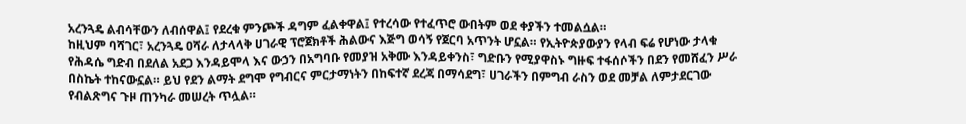አረንጓዴ ልብሳቸውን ለብሰዋል፤ የደረቁ ምንጮች ዳግም ፈልቀዋል፤ የተረሳው የተፈጥሮ ውበትም ወደ ቀያችን ተመልሷል።
ከዚህም ባሻገር፣ አረንጓዴ ዐሻራ ለታላላቅ ሀገራዊ ፕሮጀክቶች ሕልውና እጅግ ወሳኝ የጀርባ አጥንት ሆኗል። የኢትዮጵያውያን የላብ ፍሬ የሆነው ታላቁ የሕዳሴ ግድብ በደለል አደጋ እንዳይሞላ እና ውኃን በአግባቡ የመያዝ አቅሙ እንዳይቀንስ፣ ግድቡን የሚያዋስኑ ግዙፍ ተፋሰሶችን በደን የመሸፈን ሥራ በስኬት ተከናውኗል። ይህ የደን ልማት ደግሞ የግብርና ምርታማነትን በከፍተኛ ደረጃ በማሳደግ፣ ሀገራችን በምግብ ራስን ወደ መቻል ለምታደርገው የብልጽግና ጉዞ ጠንካራ መሠረት ጥሏል።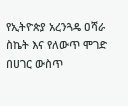የኢትዮጵያ አረንጓዴ ዐሻራ ስኬት እና የለውጥ ሞገድ በሀገር ውስጥ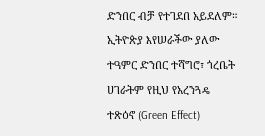ድንበር ብቻ የተገደበ አይደለም። ኢትዮጵያ እየሠራችው ያለው ተዓምር ድንበር ተሻግሮ፣ ጎረቤት ሀገራትም የዚህ የአረንጓዴ ተጽዕኖ (Green Effect)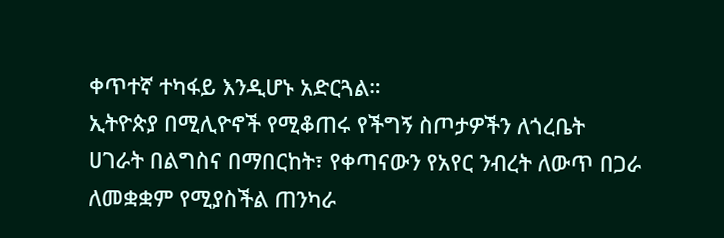ቀጥተኛ ተካፋይ እንዲሆኑ አድርጓል።
ኢትዮጵያ በሚሊዮኖች የሚቆጠሩ የችግኝ ስጦታዎችን ለጎረቤት ሀገራት በልግስና በማበርከት፣ የቀጣናውን የአየር ንብረት ለውጥ በጋራ ለመቋቋም የሚያስችል ጠንካራ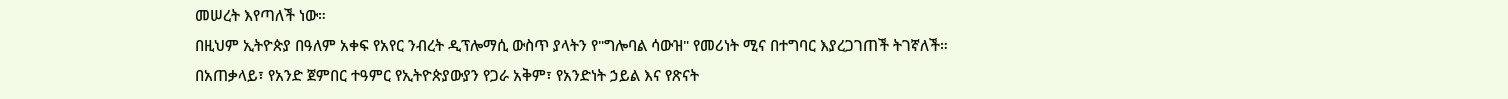መሠረት እየጣለች ነው።
በዚህም ኢትዮጵያ በዓለም አቀፍ የአየር ንብረት ዲፕሎማሲ ውስጥ ያላትን የ"ግሎባል ሳውዝ" የመሪነት ሚና በተግባር እያረጋገጠች ትገኛለች።
በአጠቃላይ፣ የአንድ ጀምበር ተዓምር የኢትዮጵያውያን የጋራ አቅም፣ የአንድነት ኃይል እና የጽናት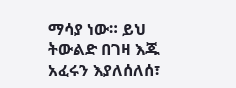ማሳያ ነው። ይህ ትውልድ በገዛ እጁ አፈሩን እያለሰለሰ፣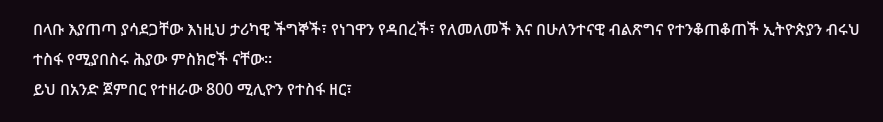በላቡ እያጠጣ ያሳደጋቸው እነዚህ ታሪካዊ ችግኞች፣ የነገዋን የዳበረች፣ የለመለመች እና በሁለንተናዊ ብልጽግና የተንቆጠቆጠች ኢትዮጵያን ብሩህ ተስፋ የሚያበስሩ ሕያው ምስክሮች ናቸው።
ይህ በአንድ ጀምበር የተዘራው 800 ሚሊዮን የተስፋ ዘር፣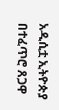አዲሲቷ ኢትዮጵያ በተፈጥሮ ጸጋዋ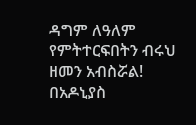ዳግም ለዓለም የምትተርፍበትን ብሩህ ዘመን አብስሯል!
በአዶኒያስ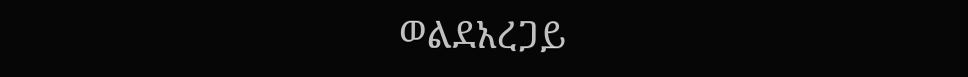ወልደአረጋይ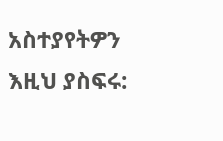አስተያየትዎን እዚህ ያስፍሩ: